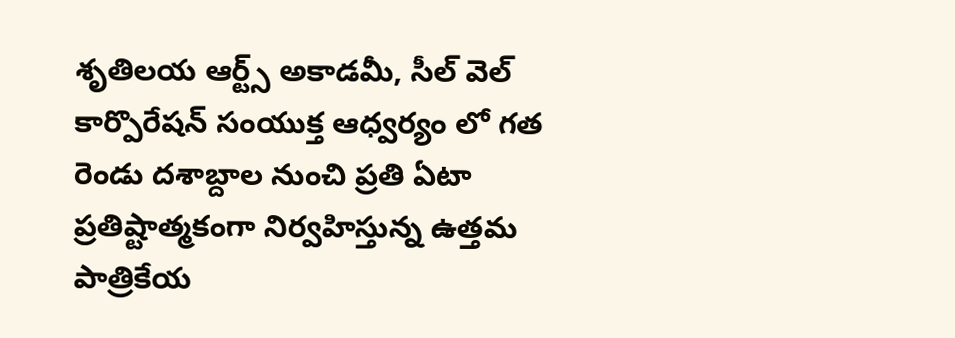శృతిలయ ఆర్ట్స్ అకాడమీ, సీల్ వెల్ కార్పొరేషన్ సంయుక్త ఆధ్వర్యం లో గత రెండు దశాబ్దాల నుంచి ప్రతి ఏటా ప్రతిష్టాత్మకంగా నిర్వహిస్తున్న ఉత్తమ పాత్రికేయ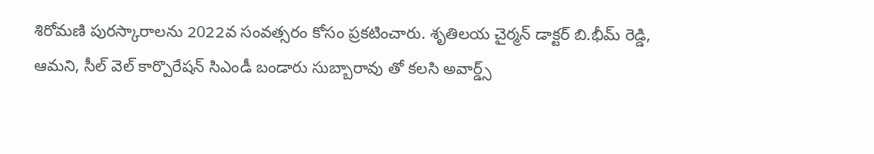శిరోమణి పురస్కారాలను 2022వ సంవత్సరం కోసం ప్రకటించారు. శృతిలయ చైర్మన్ డాక్టర్ బి.భీమ్ రెడ్డి, ఆమని, సీల్ వెల్ కార్పొరేషన్ సిఎండీ బండారు సుబ్బారావు తో కలసి అవార్డ్స్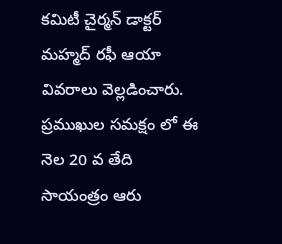కమిటీ చైర్మన్ డాక్టర్ మహ్మద్ రఫీ ఆయా వివరాలు వెల్లడించారు. ప్రముఖుల సమక్షం లో ఈ నెల 20 వ తేది సాయంత్రం ఆరు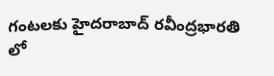గంటలకు హైదరాబాద్ రవీంద్రభారతి లో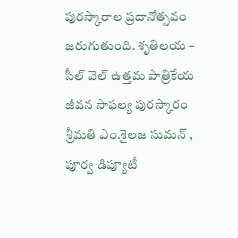పురస్కారాల ప్రదానోత్సవం జరుగుతుంది. శృతిలయ – సీల్ వెల్ ఉత్తమ పాత్రికేయ జీవన సాఫల్య పురస్కారం శ్రీమతి ఎం.శైలజ సుమన్ , పూర్వ డిప్యూటీ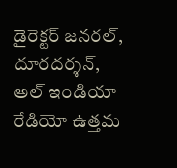డైరెక్టర్ జనరల్, దూరదర్శన్, అల్ ఇండియా రేడియో ఉత్తమ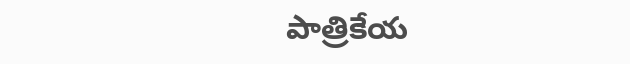పాత్రికేయ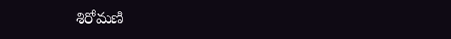శిరోమణి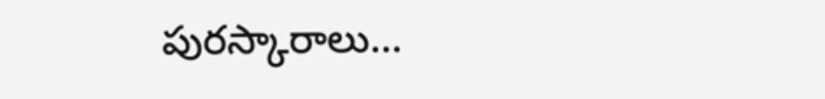పురస్కారాలు…